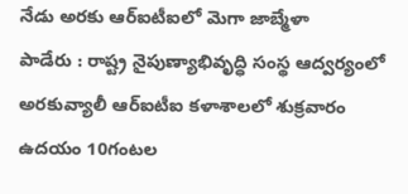నేడు అరకు ఆర్ఐటీఐలో మెగా జాబ్మేళా
పాడేరు : రాష్ట్ర నైపుణ్యాభివృద్ధి సంస్థ ఆద్వర్యంలో అరకువ్యాలీ ఆర్ఐటీఐ కళాశాలలో శుక్రవారం ఉదయం 10గంటల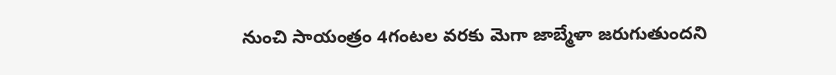నుంచి సాయంత్రం 4గంటల వరకు మెగా జాబ్మేళా జరుగుతుందని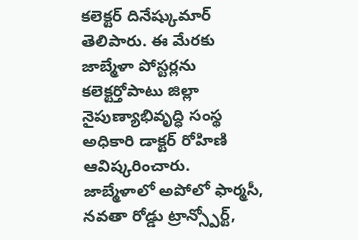కలెక్టర్ దినేష్కుమార్ తెలిపారు. ఈ మేరకు జాబ్మేళా పోస్టర్లను కలెక్టర్తోపాటు జిల్లా నైపుణ్యాభివృద్ధి సంస్థ అధికారి డాక్టర్ రోహిణి ఆవిష్కరించారు.
జాబ్మేళాలో అపోలో ఫార్మసీ, నవతా రోడ్డు ట్రాన్స్పోర్ట్,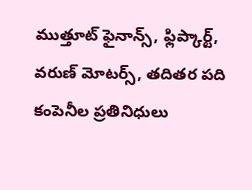ముత్తూట్ ఫైనాన్స్, ఫ్లిప్కార్ట్, వరుణ్ మోటర్స్, తదితర పది కంపెనీల ప్రతినిధులు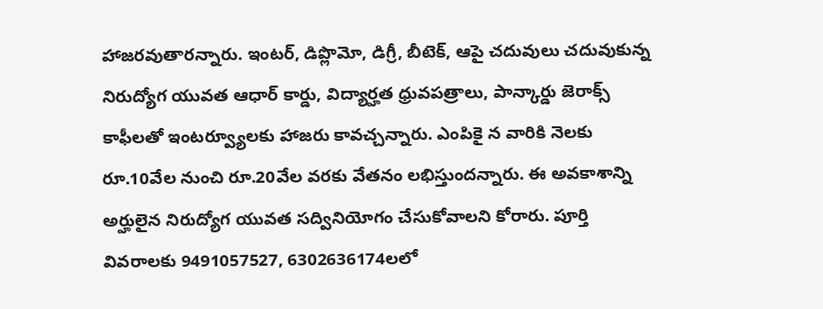హాజరవుతారన్నారు. ఇంటర్, డిప్లొమో, డిగ్రీ, బీటెక్, ఆపై చదువులు చదువుకున్న నిరుద్యోగ యువత ఆధార్ కార్డు, విద్యార్హత ధ్రువపత్రాలు, పాన్కార్డు జెరాక్స్ కాఫీలతో ఇంటర్వ్యూలకు హాజరు కావచ్చన్నారు. ఎంపికై న వారికి నెలకు రూ.10వేల నుంచి రూ.20వేల వరకు వేతనం లభిస్తుందన్నారు. ఈ అవకాశాన్ని అర్హులైన నిరుద్యోగ యువత సద్వినియోగం చేసుకోవాలని కోరారు. పూర్తి వివరాలకు 9491057527, 6302636174లలో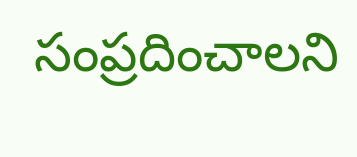సంప్రదించాలని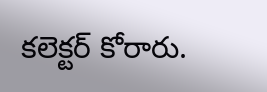కలెక్టర్ కోరారు.